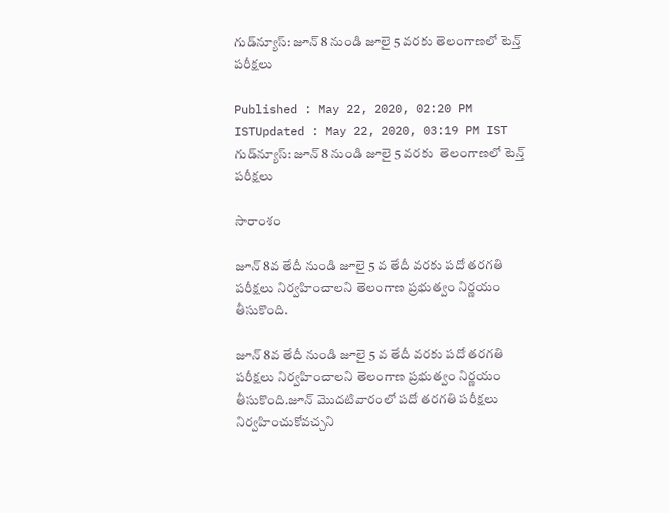గుడ్‌న్యూస్: జూన్ 8 నుండి జూలై 5 వరకు తెలంగాణలో టెన్త్ పరీక్షలు

Published : May 22, 2020, 02:20 PM ISTUpdated : May 22, 2020, 03:19 PM IST
గుడ్‌న్యూస్: జూన్ 8 నుండి జూలై 5 వరకు  తెలంగాణలో టెన్త్ పరీక్షలు

సారాంశం

జూన్ 8వ తేదీ నుండి జూలై 5 వ తేదీ వరకు పదో తరగతి పరీక్షలు నిర్వహించాలని తెలంగాణ ప్రభుత్వం నిర్ణయం తీసుకొంది.

జూన్ 8వ తేదీ నుండి జూలై 5 వ తేదీ వరకు పదో తరగతి పరీక్షలు నిర్వహించాలని తెలంగాణ ప్రభుత్వం నిర్ణయం తీసుకొంది.జూన్ మొదటివారంలో పదో తరగతి పరీక్షలు నిర్వహించుకోవచ్చని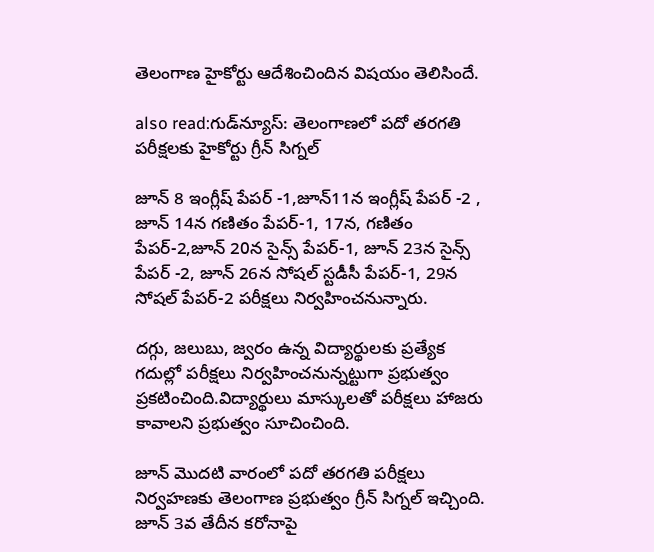తెలంగాణ హైకోర్టు ఆదేశించిందిన విషయం తెలిసిందే.

also read:గుడ్‌న్యూస్: తెలంగాణలో పదో తరగతి పరీక్షలకు హైకోర్టు గ్రీన్ సిగ్నల్

జూన్ 8 ఇంగ్లీష్ పేపర్ -1,జూన్11న ఇంగ్లీష్ పేపర్ -2 , జూన్ 14న గణితం పేపర్-1, 17న, గణితం పేపర్-2,జూన్ 20న సైన్స్ పేపర్-1, జూన్ 23న సైన్స్ పేపర్ -2, జూన్ 26న సోషల్ స్టడీసీ పేపర్-1, 29న సోషల్ పేపర్-2 పరీక్షలు నిర్వహించనున్నారు.

దగ్గు, జలుబు, జ్వరం ఉన్న విద్యార్థులకు ప్రత్యేక గదుల్లో పరీక్షలు నిర్వహించనున్నట్టుగా ప్రభుత్వం ప్రకటించింది.విద్యార్థులు మాస్కులతో పరీక్షలు హాజరు కావాలని ప్రభుత్వం సూచించింది.

జూన్ మొదటి వారంలో పదో తరగతి పరీక్షలు నిర్వహణకు తెలంగాణ ప్రభుత్వం గ్రీన్ సిగ్నల్ ఇచ్చింది. జూన్ 3వ తేదీన కరోనాపై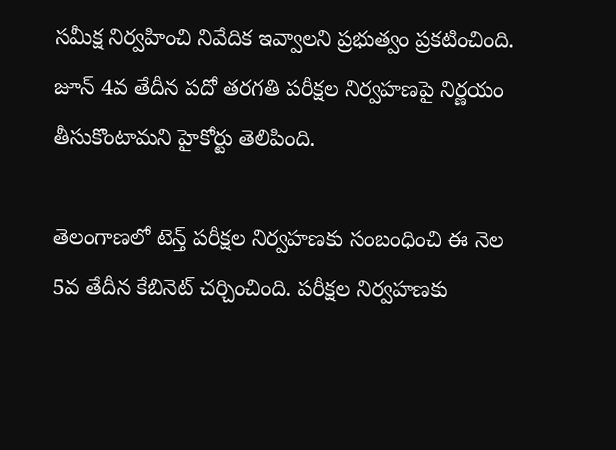సమీక్ష నిర్వహించి నివేదిక ఇవ్వాలని ప్రభుత్వం ప్రకటించింది. జూన్ 4వ తేదీన పదో తరగతి పరీక్షల నిర్వహణపై నిర్ణయం తీసుకొంటామని హైకోర్టు తెలిపింది.

తెలంగాణలో టెన్త్ పరీక్షల నిర్వహణకు సంబంధించి ఈ నెల 5వ తేదీన కేబినెట్ చర్చించింది. పరీక్షల నిర్వహణకు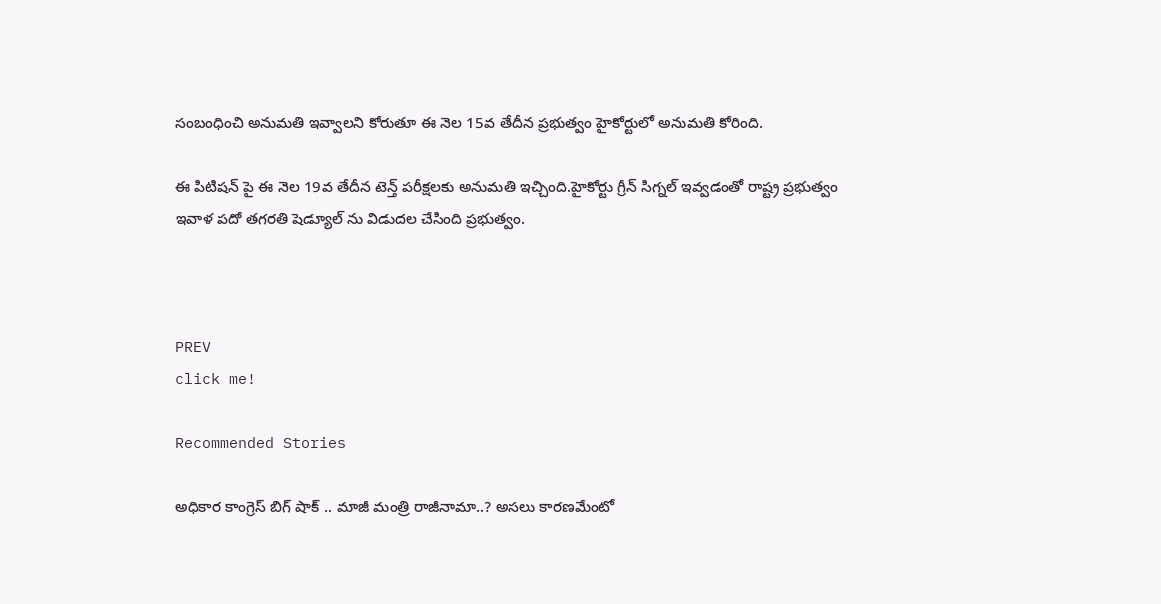సంబంధించి అనుమతి ఇవ్వాలని కోరుతూ ఈ నెల 15వ తేదీన ప్రభుత్వం హైకోర్టులో అనుమతి కోరింది.

ఈ పిటిషన్ పై ఈ నెల 19వ తేదీన టెన్త్ పరీక్షలకు అనుమతి ఇచ్చింది.హైకోర్టు గ్రీన్ సిగ్నల్ ఇవ్వడంతో రాష్ట్ర ప్రభుత్వం ఇవాళ పదో తగరతి షెడ్యూల్ ను విడుదల చేసింది ప్రభుత్వం.



PREV
click me!

Recommended Stories

అధికార కాంగ్రెస్ బిగ్ షాక్ .. మాజీ మంత్రి రాజీనామా..? అసలు కారణమేంటో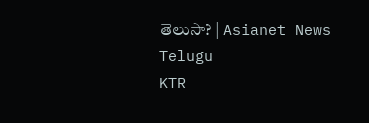తెలుసా? | Asianet News Telugu
KTR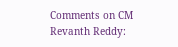Comments on CM Revanth Reddy: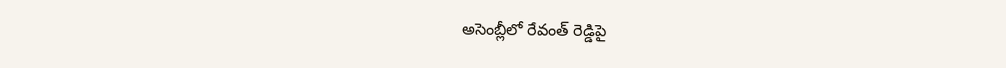అసెంబ్లీలో రేవంత్ రెడ్డిపై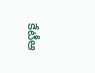కేటీఆ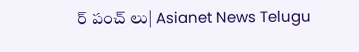ర్ పంచ్ లు| Asianet News Telugu